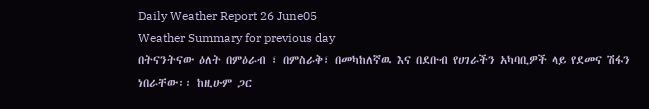Daily Weather Report 26 June05
Weather Summary for previous day
በትናንትናው ዕለት በምዕራብ ፣ በምስራቅ፣ በመካከለኛዉ እና በደቡብ የሀገራችን አካባቢዎች ላይ የደመና ሽፋን ነበራቸው፡፡ ከዚሁም ጋር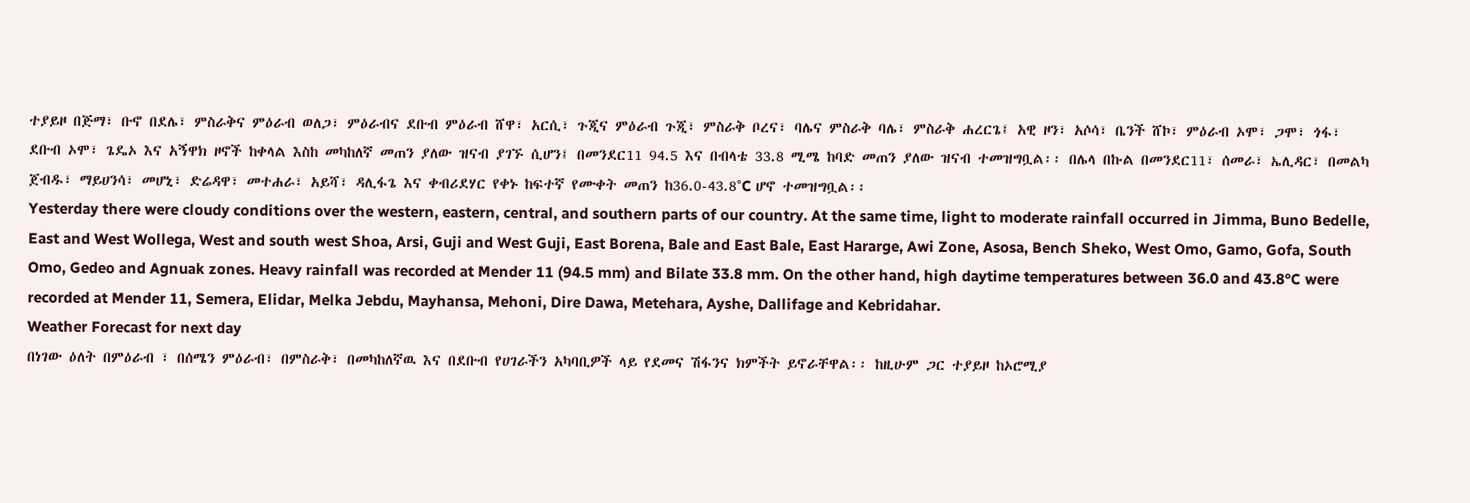ተያይዞ በጅማ፣ ቡኖ በደሌ፣ ምስራቅና ምዕራብ ወለጋ፣ ምዕራብና ደቡብ ምዕራብ ሸዋ፣ አርሲ፣ ጉጂና ምዕራብ ጉጂ፣ ምስራቅ ቦረና፣ ባሌና ምስራቅ ባሌ፣ ምስራቅ ሐረርጌ፤ አዊ ዞን፣ አሶሳ፣ ቤንች ሸኮ፣ ምዕራብ ኦሞ፣ ጋሞ፣ ጎፋ፣ ደቡብ ኦሞ፣ ጌዴኦ እና አኝዋክ ዞኖች ከቀላል እስከ መካከለኛ መጠን ያለው ዝናብ ያገኙ ሲሆን፤ በመንደር11 94.5 እና በብላቴ 33.8 ሚሜ ከባድ መጠን ያለው ዝናብ ተመዝግቧል፡፡ በሌላ በኩል በመንደር11፣ ሰመራ፣ ኤሊዳር፣ በመልካ ጀብዱ፣ ማይሀንሳ፣ መሆኒ፣ ድሬዳዋ፣ መተሐራ፣ አይሻ፣ ዳሊፋጌ እና ቀብሪደሃር የቀኑ ከፍተኛ የሙቀት መጠን ከ36.0-43.8°C ሆኖ ተመዝግቧል፡፡
Yesterday there were cloudy conditions over the western, eastern, central, and southern parts of our country. At the same time, light to moderate rainfall occurred in Jimma, Buno Bedelle, East and West Wollega, West and south west Shoa, Arsi, Guji and West Guji, East Borena, Bale and East Bale, East Hararge, Awi Zone, Asosa, Bench Sheko, West Omo, Gamo, Gofa, South Omo, Gedeo and Agnuak zones. Heavy rainfall was recorded at Mender 11 (94.5 mm) and Bilate 33.8 mm. On the other hand, high daytime temperatures between 36.0 and 43.8°C were recorded at Mender 11, Semera, Elidar, Melka Jebdu, Mayhansa, Mehoni, Dire Dawa, Metehara, Ayshe, Dallifage and Kebridahar.
Weather Forecast for next day
በነገው ዕለት በምዕራብ ፣ በሰሜን ምዕራብ፣ በምስራቅ፣ በመካከለኛዉ እና በደቡብ የሀገራችን አካባቢዎች ላይ የደመና ሽፋንና ክምችት ይኖራቸዋል፡፡ ከዚሁም ጋር ተያይዞ ከኦሮሚያ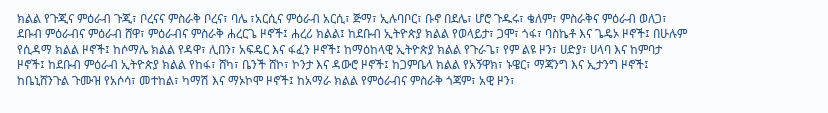ክልል የጉጂና ምዕራብ ጉጂ፣ ቦረናና ምስራቅ ቦረና፣ ባሌ ፣አርሲና ምዕራብ አርሲ፣ ጅማ፣ ኢሉባቦር፣ ቡኖ በደሌ፣ ሆሮ ጉዱሩ፣ ቄለም፣ ምስራቅና ምዕራብ ወለጋ፣ ደቡብ ምዕራብና ምዕራብ ሸዋ፣ ምዕራብና ምስራቅ ሐረርጌ ዞኖች፤ ሐረሪ ክልል፤ ከደቡብ ኢትዮጵያ ክልል የወላይታ፣ ጋሞ፣ ጎፋ፣ ባስኬቶ እና ጌዴኦ ዞኖች፤ በሁሉም የሲዳማ ክልል ዞኖች፤ ከሶማሌ ክልል የዳዋ፣ ሊበን፣ አፍዴር እና ፋፈን ዞኖች፤ ከማዕከላዊ ኢትዮጵያ ክልል የጉራጌ፣ የም ልዩ ዞን፣ ሀድያ፣ ሀላባ እና ከምባታ ዞኖች፤ ከደቡብ ምዕራብ ኢትዮጵያ ክልል የከፋ፣ ሸካ፣ ቤንች ሸኮ፣ ኮንታ እና ዳውሮ ዞኖች፤ ከጋምቤላ ክልል የአኝዋክ፣ ኑዌር፣ ማጃንግ እና ኢታንግ ዞኖች፤ ከቤኒሸንጉል ጉሙዝ የአሶሳ፣ መተከል፣ ካማሽ እና ማኦኮሞ ዞኖች፤ ከአማራ ክልል የምዕራብና ምስራቅ ጎጃም፣ አዊ ዞን፣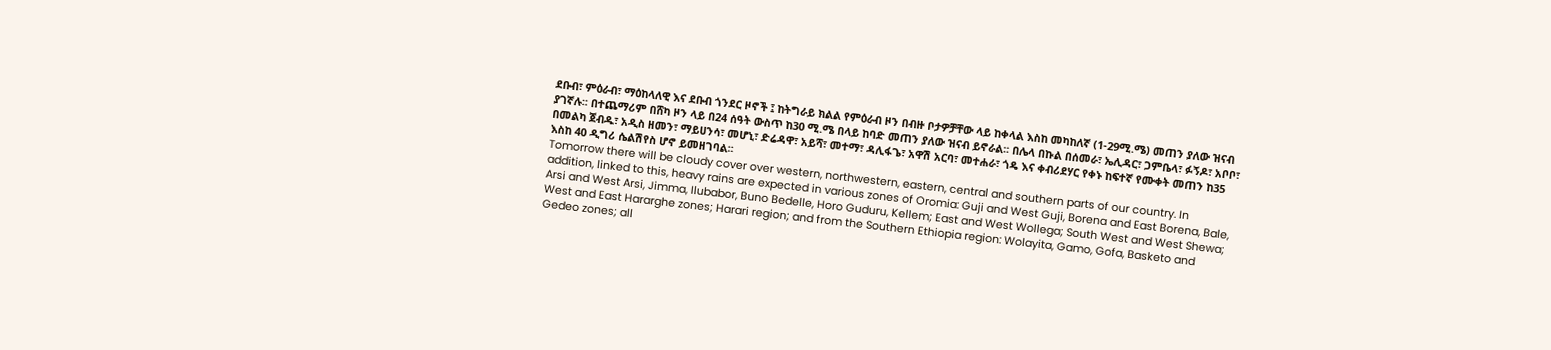ደቡብ፣ ምዕራብ፣ ማዕከላለዊ እና ደቡብ ጎንደር ዞኖች ፤ ከትግራይ ክልል የምዕራብ ዞን በብዙ ቦታዎቻቸው ላይ ከቀላል እስከ መካከለኛ (1-29ሚ.ሜ) መጠን ያለው ዝናብ ያገኛሉ፡፡ በተጨማሪም በሸካ ዞን ላይ በ24 ሰዓት ውስጥ ከ30 ሚ.ሜ በላይ ከባድ መጠን ያለው ዝናብ ይኖራል፡፡ በሌላ በኩል በሰመራ፣ ኤሊዳር፣ ጋምቤላ፣ ፉኝዶ፣ አቦቦ፣ በመልካ ጀብዱ፣ አዲስ ዘመን፣ ማይሀንሳ፣ መሆኒ፣ ድሬዳዋ፣ አይሻ፣ መተማ፣ ዳሊፋጌ፣ አዋሽ አርባ፣ መተሐራ፣ ጎዴ እና ቀብሪደሃር የቀኑ ከፍተኛ የሙቀት መጠን ከ35 እስከ 40 ዲግሪ ሴልሽየስ ሆኖ ይመዘገባል፡፡
Tomorrow there will be cloudy cover over western, northwestern, eastern, central and southern parts of our country. In addition, linked to this, heavy rains are expected in various zones of Oromia: Guji and West Guji, Borena and East Borena, Bale, Arsi and West Arsi, Jimma, Ilubabor, Buno Bedelle, Horo Guduru, Kellem; East and West Wollega; South West and West Shewa; West and East Hararghe zones; Harari region; and from the Southern Ethiopia region: Wolayita, Gamo, Gofa, Basketo and Gedeo zones; all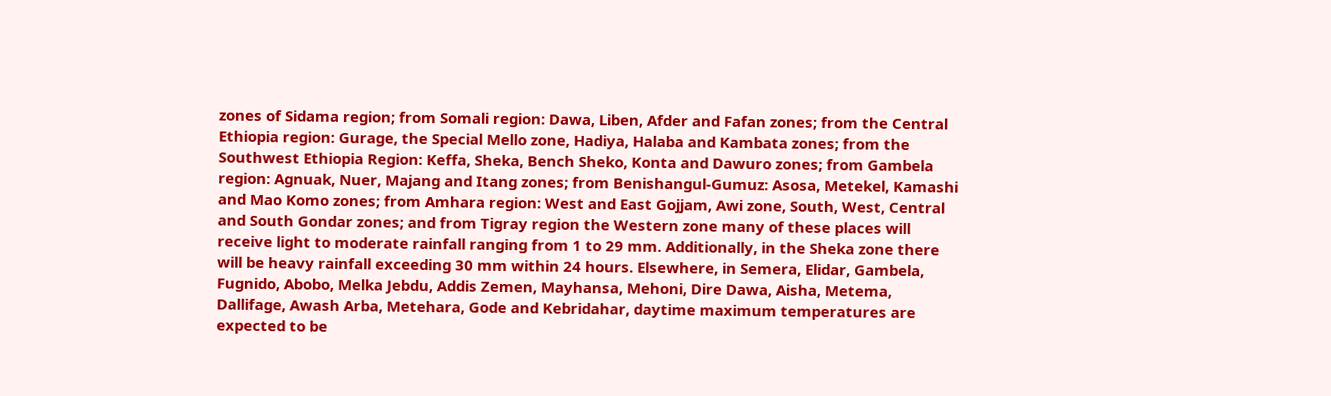zones of Sidama region; from Somali region: Dawa, Liben, Afder and Fafan zones; from the Central Ethiopia region: Gurage, the Special Mello zone, Hadiya, Halaba and Kambata zones; from the Southwest Ethiopia Region: Keffa, Sheka, Bench Sheko, Konta and Dawuro zones; from Gambela region: Agnuak, Nuer, Majang and Itang zones; from Benishangul-Gumuz: Asosa, Metekel, Kamashi and Mao Komo zones; from Amhara region: West and East Gojjam, Awi zone, South, West, Central and South Gondar zones; and from Tigray region the Western zone many of these places will receive light to moderate rainfall ranging from 1 to 29 mm. Additionally, in the Sheka zone there will be heavy rainfall exceeding 30 mm within 24 hours. Elsewhere, in Semera, Elidar, Gambela, Fugnido, Abobo, Melka Jebdu, Addis Zemen, Mayhansa, Mehoni, Dire Dawa, Aisha, Metema, Dallifage, Awash Arba, Metehara, Gode and Kebridahar, daytime maximum temperatures are expected to be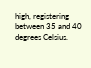high, registering between 35 and 40 degrees Celsius.